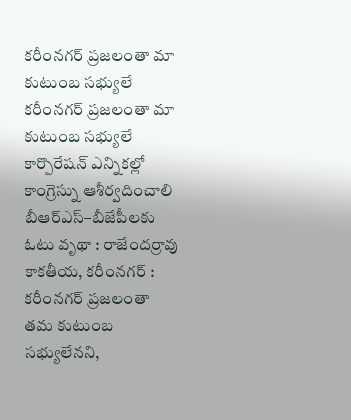కరీంనగర్ ప్రజలంతా మా కుటుంబ సభ్యులే
కరీంనగర్ ప్రజలంతా మా కుటుంబ సభ్యులే కార్పొరేషన్ ఎన్నికల్లో కాంగ్రెస్ను ఆశీర్వదించాలి బీఆర్ఎస్–బీజేపీలకు ఓటు వృథా : రాజేందర్రావు కాకతీయ, కరీంనగర్ : కరీంనగర్ ప్రజలంతా తమ కుటుంబ సభ్యులేనని,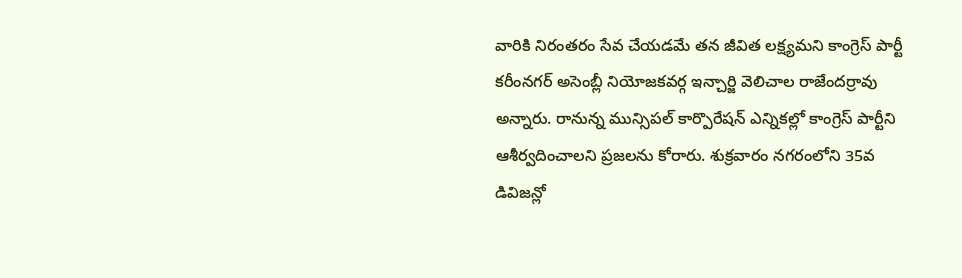వారికి నిరంతరం సేవ చేయడమే తన జీవిత లక్ష్యమని కాంగ్రెస్ పార్టీ కరీంనగర్ అసెంబ్లీ నియోజకవర్గ ఇన్చార్జి వెలిచాల రాజేందర్రావు అన్నారు. రానున్న మున్సిపల్ కార్పొరేషన్ ఎన్నికల్లో కాంగ్రెస్ పార్టీని ఆశీర్వదించాలని ప్రజలను కోరారు. శుక్రవారం నగరంలోని 35వ డివిజన్లో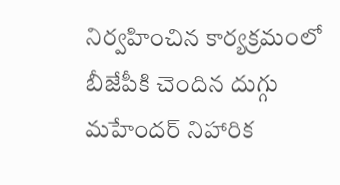నిర్వహించిన కార్యక్రమంలో బీజేపీకి చెందిన దుగ్గు మహేందర్ నిహారిక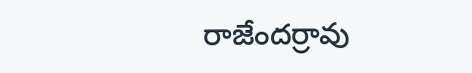రాజేందర్రావు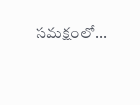సమక్షంలో...